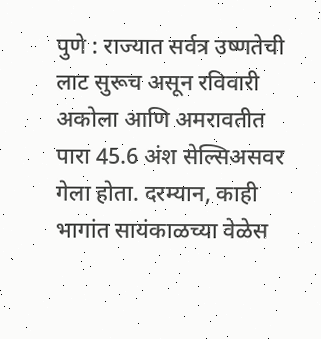पुणे : राज्यात सर्वत्र उष्णतेची लाट सुरूच असून रविवारी अकोला आणि अमरावतीत पारा 45.6 अंश सेल्सिअसवर गेला होता. दरम्यान, काही भागांत सायंकाळच्या वेळेस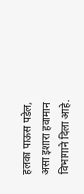हलका पाऊस पडेल, असा इशारा हवामान विभागाने दिला आहे.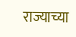राज्याच्या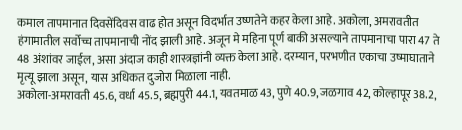कमाल तापमानात दिवसेंदिवस वाढ होत असून विदर्भात उष्णतेने कहर केला आहे. अकोला, अमरावतीत हंगामातील सर्वोच्च तापमानाची नोंद झाली आहे. अजून मे महिना पूर्ण बाकी असल्याने तापमानाचा पारा 47 ते 48 अंशांवर जाईल, असा अंदाज काही शास्त्रज्ञांनी व्यक्त केला आहे. दरम्यान, परभणीत एकाचा उष्माघाताने मृत्यू झाला असून, यास अधिकत दुजोरा मिळाला नाही.
अकोला-अमरावती 45.6, वर्धा 45.5, ब्रह्मपुरी 44.1, यवतमाळ 43, पुणे 40.9, जळगाव 42, कोल्हापूर 38.2,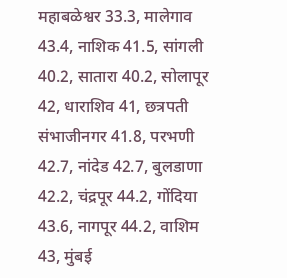महाबळेश्वर 33.3, मालेगाव 43.4, नाशिक 41.5, सांगली 40.2, सातारा 40.2, सोलापूर 42, धाराशिव 41, छत्रपती संभाजीनगर 41.8, परभणी 42.7, नांदेड 42.7, बुलडाणा 42.2, चंद्रपूर 44.2, गोंदिया 43.6, नागपूर 44.2, वाशिम 43, मुंबई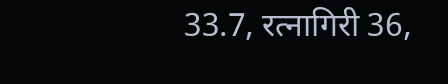33.7, रत्नागिरी 36,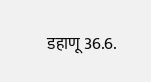डहाणू 36.6.